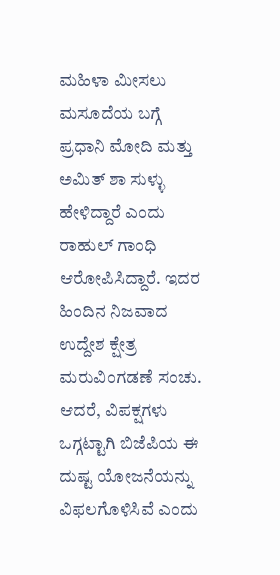ಮಹಿಳಾ ಮೀಸಲು ಮಸೂದೆಯ ಬಗ್ಗೆ ಪ್ರಧಾನಿ ಮೋದಿ ಮತ್ತು ಅಮಿತ್ ಶಾ ಸುಳ್ಳು ಹೇಳಿದ್ದಾರೆ ಎಂದು ರಾಹುಲ್ ಗಾಂಧಿ ಆರೋಪಿಸಿದ್ದಾರೆ. ಇದರ ಹಿಂದಿನ ನಿಜವಾದ ಉದ್ದೇಶ ಕ್ಷೇತ್ರ ಮರುವಿಂಗಡಣೆ ಸಂಚು. ಆದರೆ, ವಿಪಕ್ಷಗಳು ಒಗ್ಗಟ್ಟಾಗಿ ಬಿಜೆಪಿಯ ಈ ದುಷ್ಟ ಯೋಜನೆಯನ್ನು ವಿಫಲಗೊಳಿಸಿವೆ ಎಂದು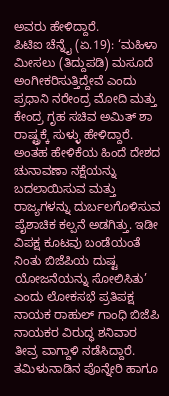ಅವರು ಹೇಳಿದ್ದಾರೆ.
ಪಿಟಿಐ ಚೆನ್ನೈ (ಏ.19): ‘ಮಹಿಳಾ ಮೀಸಲು (ತಿದ್ದುಪಡಿ) ಮಸೂದೆ ಅಂಗೀಕರಿಸುತ್ತಿದ್ದೇವೆ ಎಂದು ಪ್ರಧಾನಿ ನರೇಂದ್ರ ಮೋದಿ ಮತ್ತು ಕೇಂದ್ರ ಗೃಹ ಸಚಿವ ಅಮಿತ್ ಶಾ ರಾಷ್ಟ್ರಕ್ಕೆ ಸುಳ್ಳು ಹೇಳಿದ್ದಾರೆ. ಅಂತಹ ಹೇಳಿಕೆಯ ಹಿಂದೆ ದೇಶದ ಚುನಾವಣಾ ನಕ್ಷೆಯನ್ನು ಬದಲಾಯಿಸುವ ಮತ್ತು ರಾಜ್ಯಗಳನ್ನು ದುರ್ಬಲಗೊಳಿಸುವ ಪೈಶಾಚಿಕ ಕಲ್ಪನೆ ಅಡಗಿತ್ತು. ಇಡೀ ವಿಪಕ್ಷ ಕೂಟವು ಬಂಡೆಯಂತೆ ನಿಂತು ಬಿಜೆಪಿಯ ದುಷ್ಟ ಯೋಜನೆಯನ್ನು ಸೋಲಿಸಿತು’ ಎಂದು ಲೋಕಸಭೆ ಪ್ರತಿಪಕ್ಷ ನಾಯಕ ರಾಹುಲ್ ಗಾಂಧಿ ಬಿಜೆಪಿ ನಾಯಕರ ವಿರುದ್ಧ ಶನಿವಾರ ತೀವ್ರ ವಾಗ್ದಾಳಿ ನಡೆಸಿದ್ದಾರೆ.
ತಮಿಳುನಾಡಿನ ಪೊನ್ನೇರಿ ಹಾಗೂ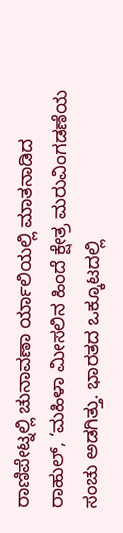ರಾಣಿಪೇಟ್ನಲ್ಲಿ ಚುನಾವಣಾ ರ್ಯಾಲಿಯಲ್ಲಿ ಮಾತನಾಡಿದ ರಾಹುಲ್, ‘ಮಹಿಳಾ ಮೀಸಲಿನ ಹಿಂದೆ ಕ್ಷೇತ್ರ ಮರುವಿಂಗಡಣೆಯ ಸಂಚು ಅಡಗಿತ್ತು. ಭಾರತದ ಒಕ್ಕೂಟದಲ್ಲಿ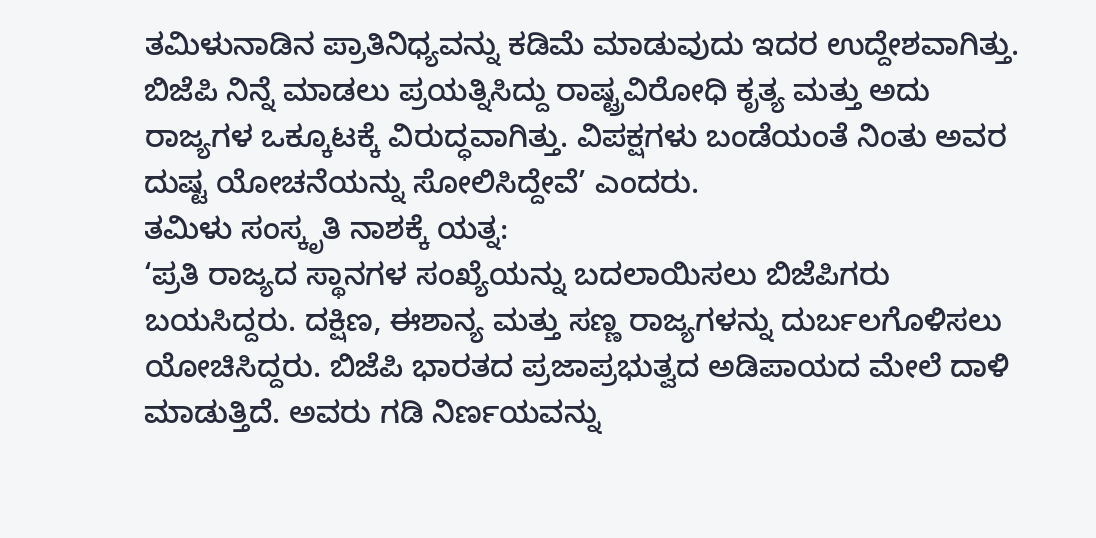ತಮಿಳುನಾಡಿನ ಪ್ರಾತಿನಿಧ್ಯವನ್ನು ಕಡಿಮೆ ಮಾಡುವುದು ಇದರ ಉದ್ದೇಶವಾಗಿತ್ತು. ಬಿಜೆಪಿ ನಿನ್ನೆ ಮಾಡಲು ಪ್ರಯತ್ನಿಸಿದ್ದು ರಾಷ್ಟ್ರವಿರೋಧಿ ಕೃತ್ಯ ಮತ್ತು ಅದು ರಾಜ್ಯಗಳ ಒಕ್ಕೂಟಕ್ಕೆ ವಿರುದ್ಧವಾಗಿತ್ತು. ವಿಪಕ್ಷಗಳು ಬಂಡೆಯಂತೆ ನಿಂತು ಅವರ ದುಷ್ಟ ಯೋಚನೆಯನ್ನು ಸೋಲಿಸಿದ್ದೇವೆ’ ಎಂದರು.
ತಮಿಳು ಸಂಸ್ಕೃತಿ ನಾಶಕ್ಕೆ ಯತ್ನ:
‘ಪ್ರತಿ ರಾಜ್ಯದ ಸ್ಥಾನಗಳ ಸಂಖ್ಯೆಯನ್ನು ಬದಲಾಯಿಸಲು ಬಿಜೆಪಿಗರು ಬಯಸಿದ್ದರು. ದಕ್ಷಿಣ, ಈಶಾನ್ಯ ಮತ್ತು ಸಣ್ಣ ರಾಜ್ಯಗಳನ್ನು ದುರ್ಬಲಗೊಳಿಸಲು ಯೋಚಿಸಿದ್ದರು. ಬಿಜೆಪಿ ಭಾರತದ ಪ್ರಜಾಪ್ರಭುತ್ವದ ಅಡಿಪಾಯದ ಮೇಲೆ ದಾಳಿ ಮಾಡುತ್ತಿದೆ. ಅವರು ಗಡಿ ನಿರ್ಣಯವನ್ನು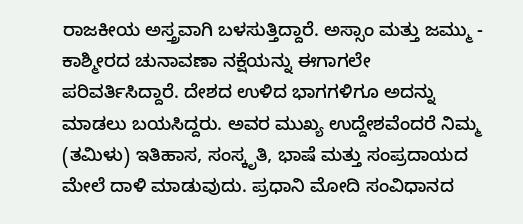ರಾಜಕೀಯ ಅಸ್ತ್ರವಾಗಿ ಬಳಸುತ್ತಿದ್ದಾರೆ. ಅಸ್ಸಾಂ ಮತ್ತು ಜಮ್ಮು - ಕಾಶ್ಮೀರದ ಚುನಾವಣಾ ನಕ್ಷೆಯನ್ನು ಈಗಾಗಲೇ ಪರಿವರ್ತಿಸಿದ್ದಾರೆ. ದೇಶದ ಉಳಿದ ಭಾಗಗಳಿಗೂ ಅದನ್ನು ಮಾಡಲು ಬಯಸಿದ್ದರು. ಅವರ ಮುಖ್ಯ ಉದ್ದೇಶವೆಂದರೆ ನಿಮ್ಮ (ತಮಿಳು) ಇತಿಹಾಸ, ಸಂಸ್ಕೃತಿ, ಭಾಷೆ ಮತ್ತು ಸಂಪ್ರದಾಯದ ಮೇಲೆ ದಾಳಿ ಮಾಡುವುದು. ಪ್ರಧಾನಿ ಮೋದಿ ಸಂವಿಧಾನದ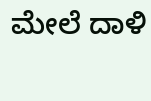ಮೇಲೆ ದಾಳಿ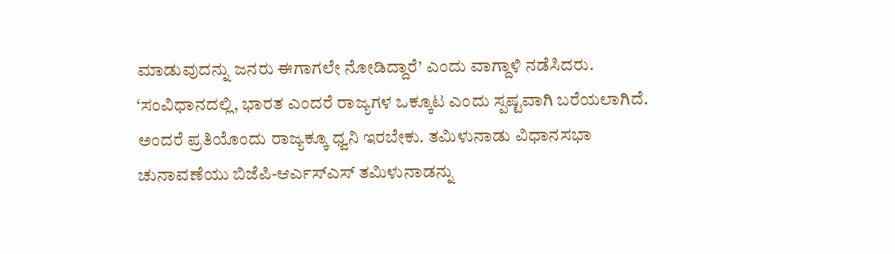ಮಾಡುವುದನ್ನು ಜನರು ಈಗಾಗಲೇ ನೋಡಿದ್ದಾರೆ’ ಎಂದು ವಾಗ್ದಾಳಿ ನಡೆಸಿದರು.
‘ಸಂವಿಧಾನದಲ್ಲಿ, ಭಾರತ ಎಂದರೆ ರಾಜ್ಯಗಳ ಒಕ್ಕೂಟ ಎಂದು ಸ್ಪಷ್ಟವಾಗಿ ಬರೆಯಲಾಗಿದೆ. ಅಂದರೆ ಪ್ರತಿಯೊಂದು ರಾಜ್ಯಕ್ಕೂ ಧ್ವನಿ ಇರಬೇಕು. ತಮಿಳುನಾಡು ವಿಧಾನಸಭಾ ಚುನಾವಣೆಯು ಬಿಜೆಪಿ-ಆರ್ಎಸ್ಎಸ್ ತಮಿಳುನಾಡನ್ನು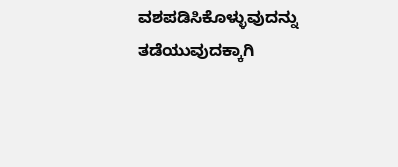ವಶಪಡಿಸಿಕೊಳ್ಳುವುದನ್ನು ತಡೆಯುವುದಕ್ಕಾಗಿ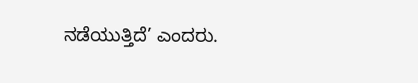ನಡೆಯುತ್ತಿದೆ’ ಎಂದರು.